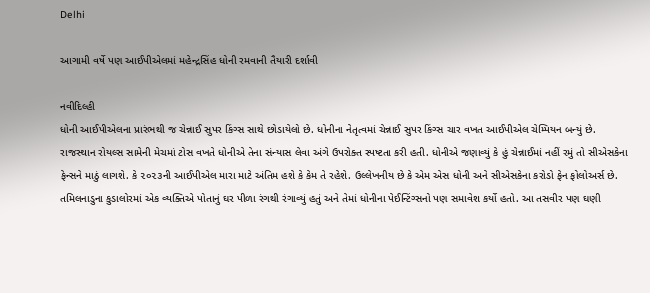Delhi

આગામી વર્ષે પણ આઈપીએલમાં મહેન્દ્રસિંહ ધોની રમવાની તૈયારી દર્શાવી

નવીદિલ્હી
ધોની આઈપીએલના પ્રારંભથી જ ચેન્નાઈ સુપર કિંગ્સ સાથે છોડાયેલો છે. ધોનીના નેતૃત્વમાં ચેન્નાઈ સુપર કિંગ્સ ચાર વખત આઈપીએલ ચેમ્પિયન બન્યું છે. રાજસ્થાન રોયલ્સ સામેની મેચમાં ટોસ વખતે ધોનીએ તેના સંન્યાસ લેવા અંગે ઉપરોક્ત સ્પષ્ટતા કરી હતી. ધોનીએ જણાવ્યું કે હું ચેન્નાઈમાં નહીં રમું તો સીએસકેના ફેન્સને માઠું લાગશે. કે ૨૦૨૩ની આઈપીએલ મારા માટે અંતિમ હશે કે કેમ તે રહેશે. ઉલ્લેખનીય છે કે એમ એસ ધોની અને સીએસકેના કરોડો ફેન ફોલોઅર્સ છે. તમિલનાડુના કુડાલોરમાં એક વ્યક્તિએ પોતાનું ઘર પીળા રંગથી રંગાવ્યું હતું અને તેમાં ધોનીના પેઈન્ટિંગ્સનો પણ સમાવેશ કર્યો હતો. આ તસવીર પણ ઘણી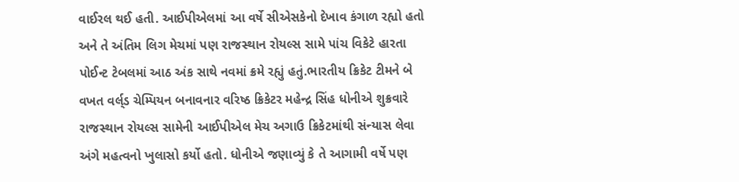વાઈરલ થઈ હતી. આઈપીએલમાં આ વર્ષે સીએસકેનો દેખાવ કંગાળ રહ્યો હતો અને તે અંતિમ લિગ મેચમાં પણ રાજસ્થાન રોયલ્સ સામે પાંચ વિકેટે હારતા પોઈન્ટ ટેબલમાં આઠ અંક સાથે નવમાં ક્રમે રહ્યું હતું.ભારતીય ક્રિકેટ ટીમને બે વખત વર્લ્‌ડ ચેમ્પિયન બનાવનાર વરિષ્ઠ ક્રિકેટર મહેન્દ્ર સિંહ ધોનીએ શુક્રવારે રાજસ્થાન રોયલ્સ સામેની આઈપીએલ મેચ અગાઉ ક્રિકેટમાંથી સંન્યાસ લેવા અંગે મહત્વનો ખુલાસો કર્યો હતો. ધોનીએ જણાવ્યું કે તે આગામી વર્ષે પણ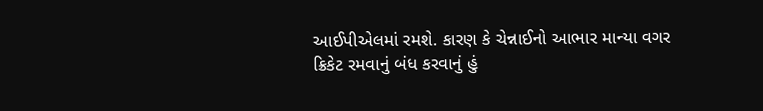આઈપીએલમાં રમશે. કારણ કે ચેન્નાઈનો આભાર માન્યા વગર ક્રિકેટ રમવાનું બંધ કરવાનું હું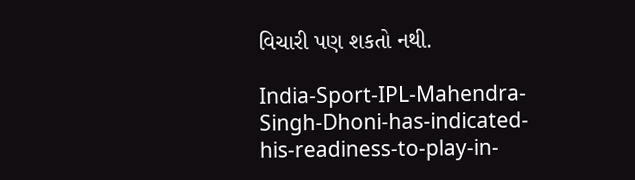વિચારી પણ શકતો નથી.

India-Sport-IPL-Mahendra-Singh-Dhoni-has-indicated-his-readiness-to-play-in-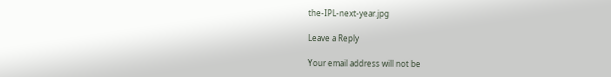the-IPL-next-year.jpg

Leave a Reply

Your email address will not be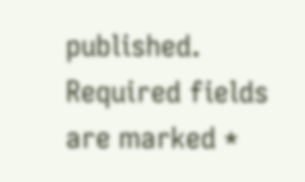published. Required fields are marked *